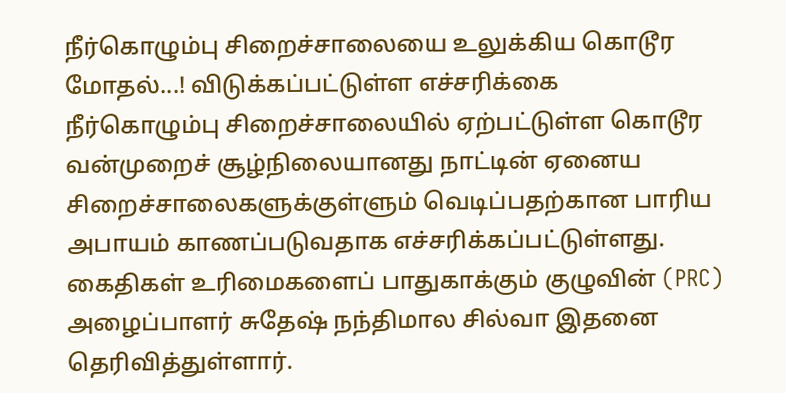நீர்கொழும்பு சிறைச்சாலையை உலுக்கிய கொடூர மோதல்...! விடுக்கப்பட்டுள்ள எச்சரிக்கை
நீர்கொழும்பு சிறைச்சாலையில் ஏற்பட்டுள்ள கொடூர வன்முறைச் சூழ்நிலையானது நாட்டின் ஏனைய சிறைச்சாலைகளுக்குள்ளும் வெடிப்பதற்கான பாரிய அபாயம் காணப்படுவதாக எச்சரிக்கப்பட்டுள்ளது.
கைதிகள் உரிமைகளைப் பாதுகாக்கும் குழுவின் (PRC) அழைப்பாளர் சுதேஷ் நந்திமால சில்வா இதனை தெரிவித்துள்ளார்.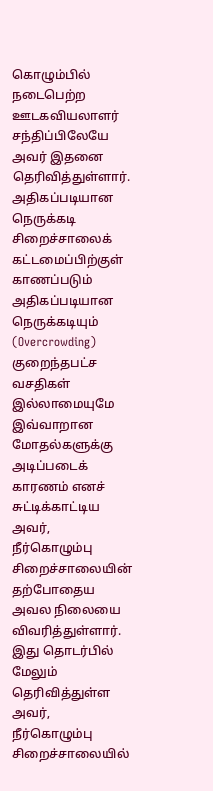கொழும்பில் நடைபெற்ற ஊடகவியலாளர் சந்திப்பிலேயே அவர் இதனை தெரிவித்துள்ளார்.
அதிகப்படியான நெருக்கடி
சிறைச்சாலைக் கட்டமைப்பிற்குள் காணப்படும் அதிகப்படியான நெருக்கடியும் (Overcrowding) குறைந்தபட்ச வசதிகள் இல்லாமையுமே இவ்வாறான மோதல்களுக்கு அடிப்படைக் காரணம் எனச் சுட்டிக்காட்டிய அவர், நீர்கொழும்பு சிறைச்சாலையின் தற்போதைய அவல நிலையை விவரித்துள்ளார்.
இது தொடர்பில் மேலும் தெரிவித்துள்ள அவர், நீர்கொழும்பு சிறைச்சாலையில்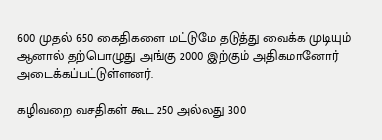600 முதல் 650 கைதிகளை மட்டுமே தடுத்து வைக்க முடியும் ஆனால் தற்பொழுது அங்கு 2000 இற்கும் அதிகமானோர் அடைக்கப்பட்டுள்ளனர்.

கழிவறை வசதிகள் கூட 250 அல்லது 300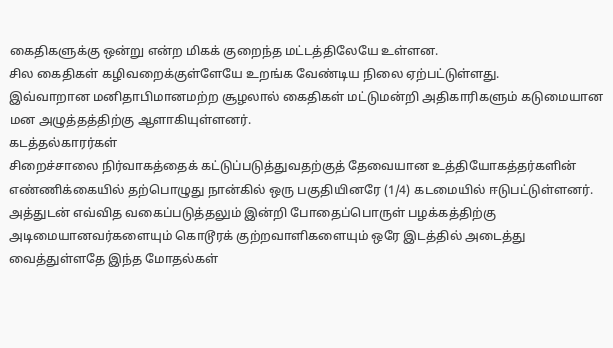கைதிகளுக்கு ஒன்று என்ற மிகக் குறைந்த மட்டத்திலேயே உள்ளன.
சில கைதிகள் கழிவறைக்குள்ளேயே உறங்க வேண்டிய நிலை ஏற்பட்டுள்ளது.
இவ்வாறான மனிதாபிமானமற்ற சூழலால் கைதிகள் மட்டுமன்றி அதிகாரிகளும் கடுமையான மன அழுத்தத்திற்கு ஆளாகியுள்ளனர்.
கடத்தல்காரர்கள்
சிறைச்சாலை நிர்வாகத்தைக் கட்டுப்படுத்துவதற்குத் தேவையான உத்தியோகத்தர்களின் எண்ணிக்கையில் தற்பொழுது நான்கில் ஒரு பகுதியினரே (1/4) கடமையில் ஈடுபட்டுள்ளனர்.
அத்துடன் எவ்வித வகைப்படுத்தலும் இன்றி போதைப்பொருள் பழக்கத்திற்கு அடிமையானவர்களையும் கொடூரக் குற்றவாளிகளையும் ஒரே இடத்தில் அடைத்து வைத்துள்ளதே இந்த மோதல்கள்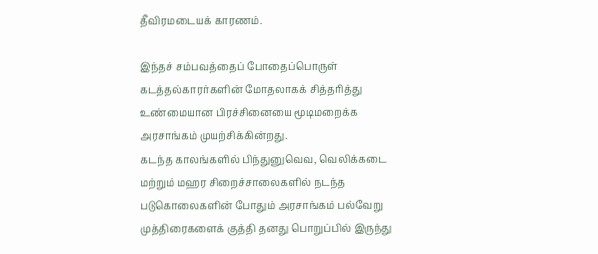தீவிரமடையக் காரணம்.

இந்தச் சம்பவத்தைப் போதைப்பொருள் கடத்தல்காரர்களின் மோதலாகக் சித்தரித்து உண்மையான பிரச்சினையை மூடிமறைக்க அரசாங்கம் முயற்சிக்கின்றது.
கடந்த காலங்களில் பிந்துனுவெவ, வெலிக்கடை மற்றும் மஹர சிறைச்சாலைகளில் நடந்த படுகொலைகளின் போதும் அரசாங்கம் பல்வேறு முத்திரைகளைக் குத்தி தனது பொறுப்பில் இருந்து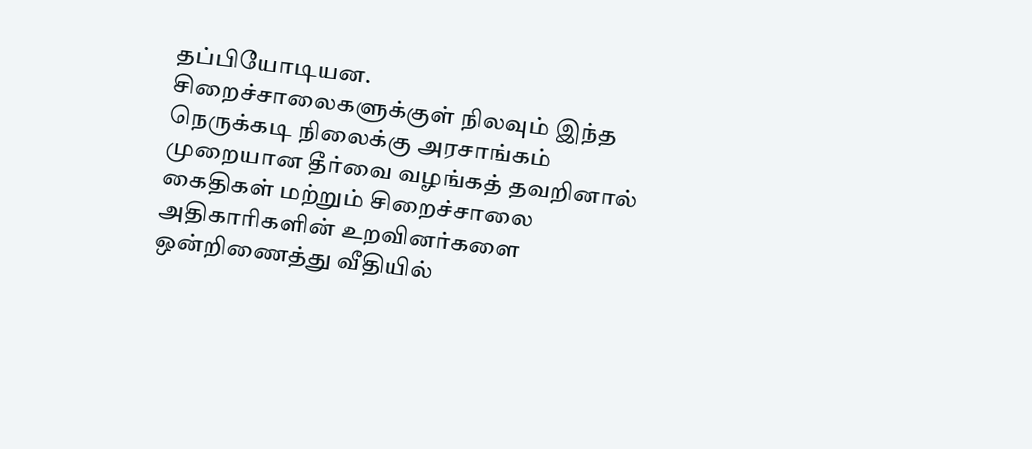தப்பியோடியன.
சிறைச்சாலைகளுக்குள் நிலவும் இந்த நெருக்கடி நிலைக்கு அரசாங்கம் முறையான தீர்வை வழங்கத் தவறினால் கைதிகள் மற்றும் சிறைச்சாலை அதிகாரிகளின் உறவினர்களை ஒன்றிணைத்து வீதியில்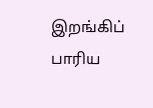இறங்கிப் பாரிய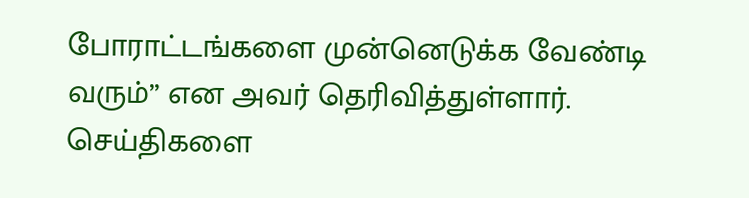போராட்டங்களை முன்னெடுக்க வேண்டி வரும்” என அவர் தெரிவித்துள்ளார்.
செய்திகளை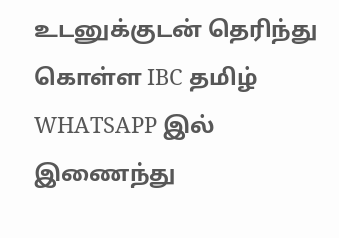உடனுக்குடன் தெரிந்து கொள்ள IBC தமிழ் WHATSAPP இல் இணைந்து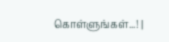கொள்ளுங்கள்...! |